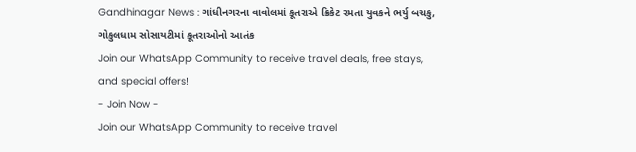Gandhinagar News : ગાંધીનગરના વાવોલમાં કૂતરાએ ક્રિકેટ રમતા યુવકને ભર્યુ બચકુ, ગોકુલધામ સોસાયટીમાં કૂતરાઓનો આતંક
Join our WhatsApp Community to receive travel deals, free stays, and special offers!
- Join Now -
Join our WhatsApp Community to receive travel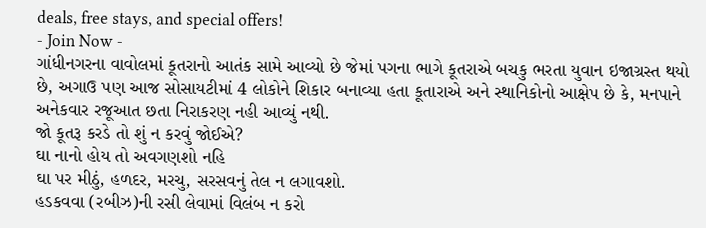deals, free stays, and special offers!
- Join Now -
ગાંધીનગરના વાવોલમાં કૂતરાનો આતંક સામે આવ્યો છે જેમાં પગના ભાગે કૂતરાએ બચકુ ભરતા યુવાન ઇજાગ્રસ્ત થયો છે, અગાઉ પણ આજ સોસાયટીમાં 4 લોકોને શિકાર બનાવ્યા હતા કૂતારાએ અને સ્થાનિકોનો આક્ષેપ છે કે, મનપાને અનેકવાર રજૂઆત છતા નિરાકરણ નહી આવ્યું નથી.
જો કૂતરૂ કરડે તો શું ન કરવું જોઈએ?
ઘા નાનો હોય તો અવગણશો નહિ
ઘા પર મીઠું, હળદર, મરચુ, સરસવનું તેલ ન લગાવશો.
હડકવવા (રબીઝ)ની રસી લેવામાં વિલંબ ન કરો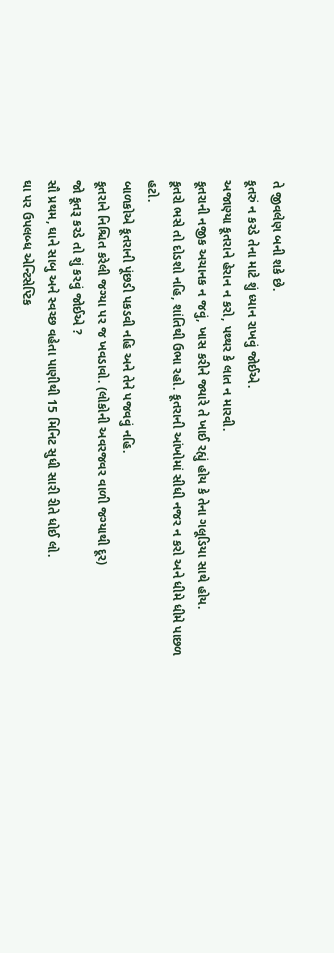તે જીવલેણ બની શકે છે.
કૂતરું ન કરડે તેના માટે શું ધ્યાન રાખવું જોઈએ.
અજાણ્યા કૂતરાને હેરાન ન કરો, પથ્થર કે લાત ન મારવી.
કૂતરાની નજીક અચાનક ન જવું, ખાસ કરીને જ્યારે તે ખાઈ રહ્યું હોય કે તેના ગલૂડિયા સાથે હોય.
કૂતરો ભસે તો દોડશો નહિ, શાંતિથી ઉભા રહો. કૂતરાની આંખોમાં સીધી નજર ન કરો અને ધીમે ધીમે પાછળ હટો.
બાળકોએ કૂતરાની પૂંછડી પકડવી નહિ અને તેને પજવવું નહિ.
કૂતરાને નિશ્ચિત કરેલી જગ્યા પર જ ખવડાવો. (લોકોની અવરજવર વાળી જગ્યાથી દૂર)
જો કૂતરૂ કરડે તો શું કરવું જોઈએ ?
સૌ પ્રથમ, ઘાને સાબુ અને સ્વચ્છ વહેતા પાણીથી 15 મિનિટ સુધી સારી રીતે ધોઈ લો.
ઘા પર ઉપલબ્ધ એન્ટિસેપ્ટિક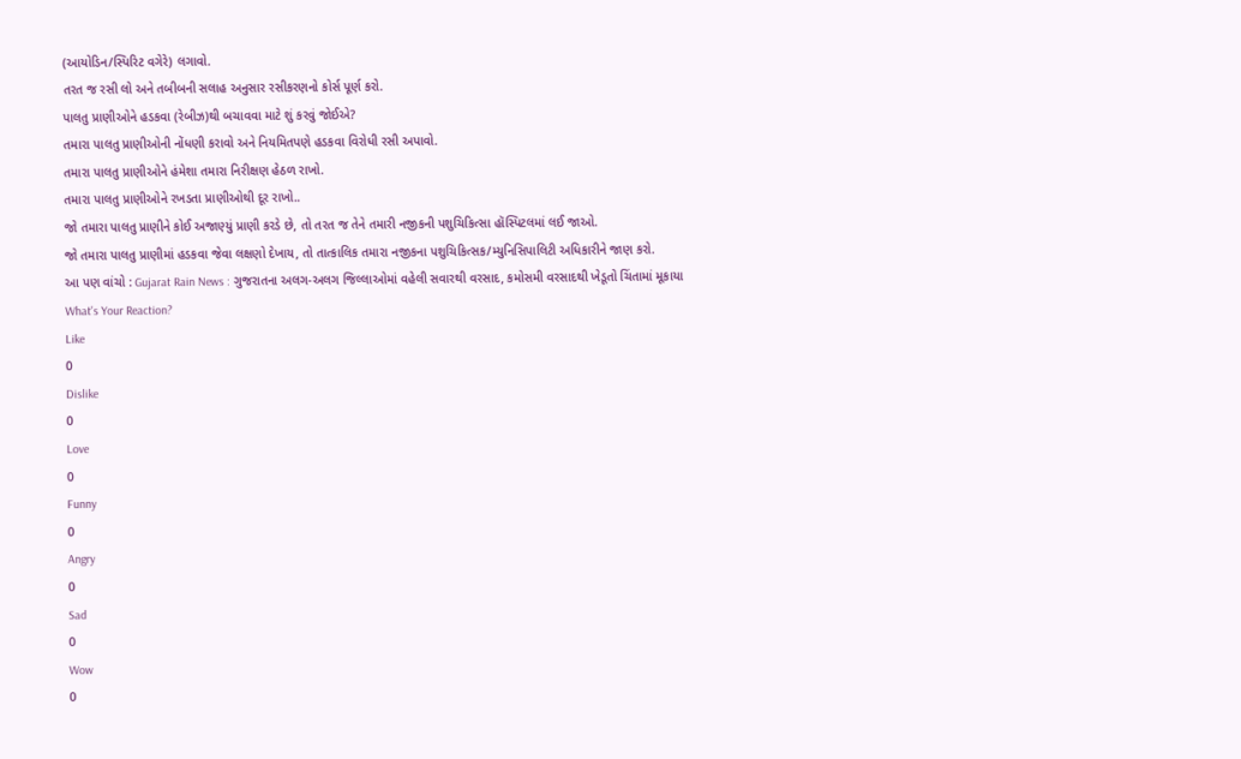(આયોડિન/સ્પિરિટ વગેરે) લગાવો.
તરત જ રસી લો અને તબીબની સલાહ અનુસાર રસીકરણનો કોર્સ પૂર્ણ કરો.
પાલતુ પ્રાણીઓને હડકવા (રેબીઝ)થી બચાવવા માટે શું કરવું જોઈએ?
તમારા પાલતુ પ્રાણીઓની નોંધણી કરાવો અને નિયમિતપણે હડકવા વિરોધી રસી અપાવો.
તમારા પાલતુ પ્રાણીઓને હંમેશા તમારા નિરીક્ષણ હેઠળ રાખો.
તમારા પાલતુ પ્રાણીઓને રખડતા પ્રાણીઓથી દૂર રાખો..
જો તમારા પાલતુ પ્રાણીને કોઈ અજાણ્યું પ્રાણી કરડે છે, તો તરત જ તેને તમારી નજીકની પશુચિકિત્સા હૉસ્પિટલમાં લઈ જાઓ.
જો તમારા પાલતુ પ્રાણીમાં હડકવા જેવા લક્ષણો દેખાય, તો તાત્કાલિક તમારા નજીકના પશુચિકિત્સક/મ્યુનિસિપાલિટી અધિકારીને જાણ કરો.
આ પણ વાંચો : Gujarat Rain News : ગુજરાતના અલગ-અલગ જિલ્લાઓમાં વહેલી સવારથી વરસાદ, કમોસમી વરસાદથી ખેડૂતો ચિંતામાં મૂકાયા
What's Your Reaction?
Like
0
Dislike
0
Love
0
Funny
0
Angry
0
Sad
0
Wow
0